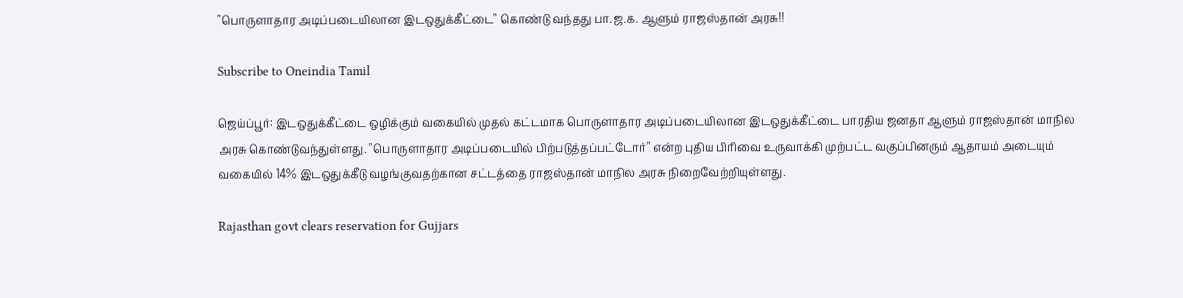"பொருளாதார அடிப்படையிலான இடஒதுக்கீட்டை" கொண்டு வந்தது பா.ஜ.க. ஆளும் ராஜஸ்தான் அரசு!!

Subscribe to Oneindia Tamil

ஜெய்ப்பூர்: இடஒதுக்கீட்டை ஒழிக்கும் வகையில் முதல் கட்டமாக பொருளாதார அடிப்படையிலான இடஒதுக்கீட்டை பாரதிய ஜனதா ஆளும் ராஜஸ்தான் மாநில அரசு கொண்டுவந்துள்ளது. "பொருளாதார அடிப்படையில் பிற்படுத்தப்பட்டோர்" என்ற புதிய பிரிவை உருவாக்கி முற்பட்ட வகுப்பினரும் ஆதாயம் அடையும் வகையில் 14% இடஒதுக்கீடு வழங்குவதற்கான சட்டத்தை ராஜஸ்தான் மாநில அரசு நிறைவேற்றியுள்ளது.

Rajasthan govt clears reservation for Gujjars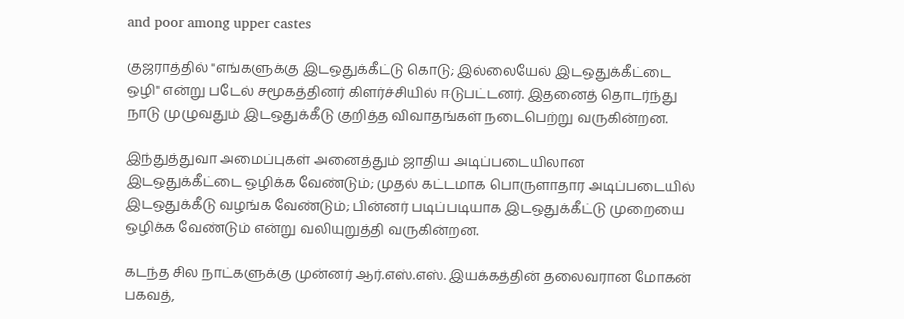and poor among upper castes

குஜராத்தில் "எங்களுக்கு இடஒதுக்கீட்டு கொடு; இல்லையேல் இடஒதுக்கீட்டை ஒழி" என்று படேல் சமூகத்தினர் கிளர்ச்சியில் ஈடுபட்டனர். இதனைத் தொடர்ந்து நாடு முழுவதும் இடஒதுக்கீடு குறித்த விவாதங்கள் நடைபெற்று வருகின்றன.

இந்துத்துவா அமைப்புகள் அனைத்தும் ஜாதிய அடிப்படையிலான இடஒதுக்கீட்டை ஒழிக்க வேண்டும்; முதல் கட்டமாக பொருளாதார அடிப்படையில் இடஒதுக்கீடு வழங்க வேண்டும்; பின்னர் படிப்படியாக இடஒதுக்கீட்டு முறையை ஒழிக்க வேண்டும் என்று வலியுறுத்தி வருகின்றன.

கடந்த சில நாட்களுக்கு முன்னர் ஆர்.எஸ்.எஸ். இயக்கத்தின் தலைவரான மோகன் பகவத்,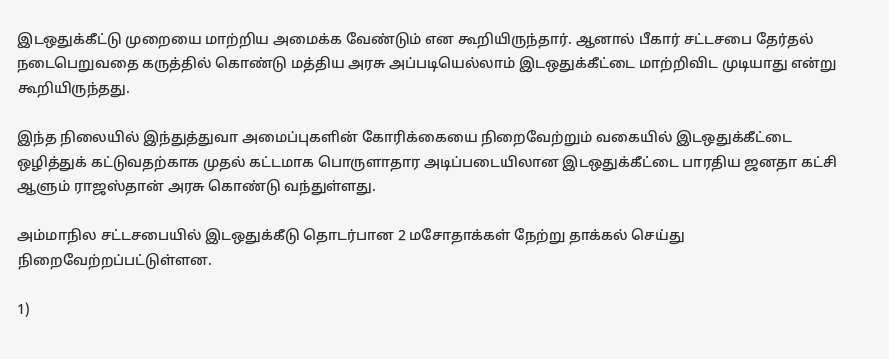இடஒதுக்கீட்டு முறையை மாற்றிய அமைக்க வேண்டும் என கூறியிருந்தார். ஆனால் பீகார் சட்டசபை தேர்தல் நடைபெறுவதை கருத்தில் கொண்டு மத்திய அரசு அப்படியெல்லாம் இடஒதுக்கீட்டை மாற்றிவிட முடியாது என்று கூறியிருந்தது.

இந்த நிலையில் இந்துத்துவா அமைப்புகளின் கோரிக்கையை நிறைவேற்றும் வகையில் இடஒதுக்கீட்டை ஒழித்துக் கட்டுவதற்காக முதல் கட்டமாக பொருளாதார அடிப்படையிலான இடஒதுக்கீட்டை பாரதிய ஜனதா கட்சி ஆளும் ராஜஸ்தான் அரசு கொண்டு வந்துள்ளது.

அம்மாநில சட்டசபையில் இடஒதுக்கீடு தொடர்பான 2 மசோதாக்கள் நேற்று தாக்கல் செய்து நிறைவேற்றப்பட்டுள்ளன.

1)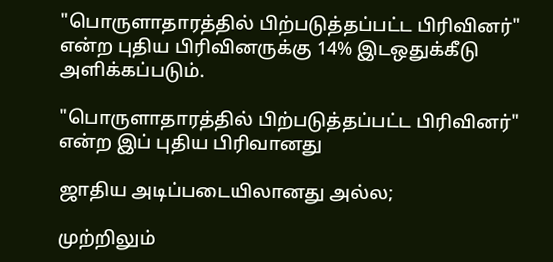"பொருளாதாரத்தில் பிற்படுத்தப்பட்ட பிரிவினர்" என்ற புதிய பிரிவினருக்கு 14% இடஒதுக்கீடு அளிக்கப்படும்.

"பொருளாதாரத்தில் பிற்படுத்தப்பட்ட பிரிவினர்" என்ற இப் புதிய பிரிவானது

ஜாதிய அடிப்படையிலானது அல்ல;

முற்றிலும்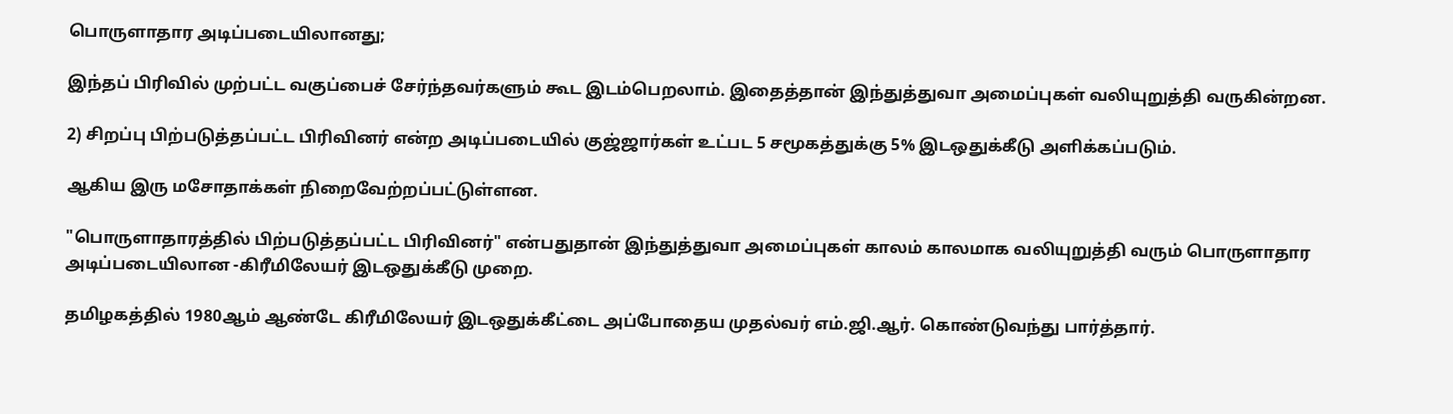பொருளாதார அடிப்படையிலானது;

இந்தப் பிரிவில் முற்பட்ட வகுப்பைச் சேர்ந்தவர்களும் கூட இடம்பெறலாம். இதைத்தான் இந்துத்துவா அமைப்புகள் வலியுறுத்தி வருகின்றன.

2) சிறப்பு பிற்படுத்தப்பட்ட பிரிவினர் என்ற அடிப்படையில் குஜ்ஜார்கள் உட்பட 5 சமூகத்துக்கு 5% இடஒதுக்கீடு அளிக்கப்படும்.

ஆகிய இரு மசோதாக்கள் நிறைவேற்றப்பட்டுள்ளன.

"பொருளாதாரத்தில் பிற்படுத்தப்பட்ட பிரிவினர்" என்பதுதான் இந்துத்துவா அமைப்புகள் காலம் காலமாக வலியுறுத்தி வரும் பொருளாதார அடிப்படையிலான -கிரீமிலேயர் இடஒதுக்கீடு முறை.

தமிழகத்தில் 1980ஆம் ஆண்டே கிரீமிலேயர் இடஒதுக்கீட்டை அப்போதைய முதல்வர் எம்.ஜி.ஆர். கொண்டுவந்து பார்த்தார்.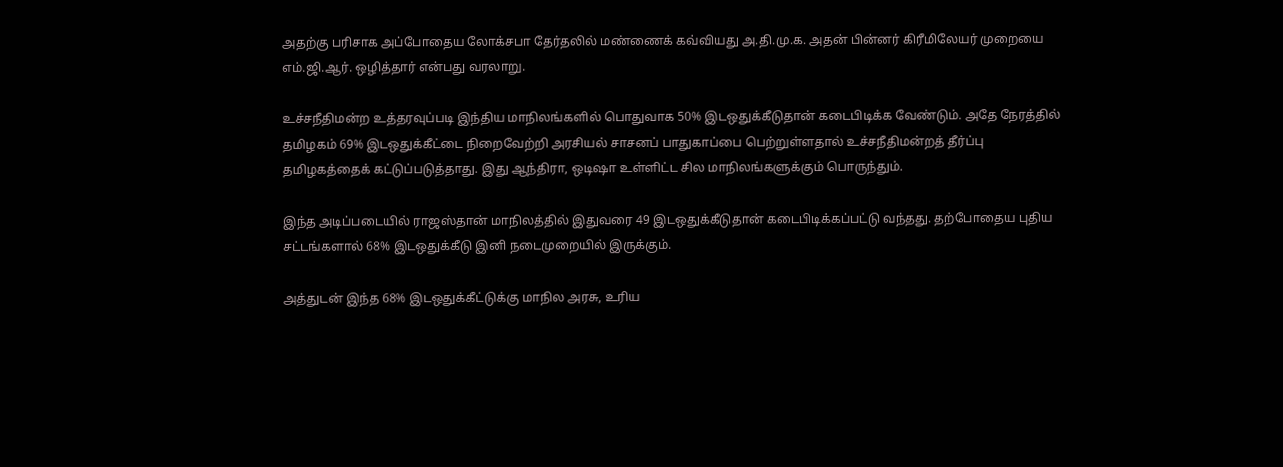அதற்கு பரிசாக அப்போதைய லோக்சபா தேர்தலில் மண்ணைக் கவ்வியது அ.தி.மு.க. அதன் பின்னர் கிரீமிலேயர் முறையை எம்.ஜி.ஆர். ஒழித்தார் என்பது வரலாறு.

உச்சநீதிமன்ற உத்தரவுப்படி இந்திய மாநிலங்களில் பொதுவாக 50% இடஒதுக்கீடுதான் கடைபிடிக்க வேண்டும். அதே நேரத்தில் தமிழகம் 69% இடஒதுக்கீட்டை நிறைவேற்றி அரசியல் சாசனப் பாதுகாப்பை பெற்றுள்ளதால் உச்சநீதிமன்றத் தீர்ப்பு தமிழகத்தைக் கட்டுப்படுத்தாது. இது ஆந்திரா, ஒடிஷா உள்ளிட்ட சில மாநிலங்களுக்கும் பொருந்தும்.

இந்த அடிப்படையில் ராஜஸ்தான் மாநிலத்தில் இதுவரை 49 இடஒதுக்கீடுதான் கடைபிடிக்கப்பட்டு வந்தது. தற்போதைய புதிய சட்டங்களால் 68% இடஒதுக்கீடு இனி நடைமுறையில் இருக்கும்.

அத்துடன் இந்த 68% இடஒதுக்கீட்டுக்கு மாநில அரசு, உரிய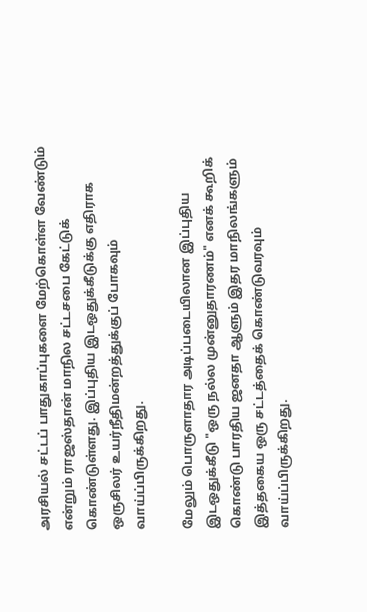அரசியல் சட்டப் பாதுகாப்புகளை மேற்கொள்ள வேண்டும் என்றும் ராஜஸ்தான் மாநில சட்டசபை கேட்டுக் கொண்டுள்ளது. இப்புதிய இடஒதுக்கீடுக்கு எதிராக ஒருசிலர் உயர்நீதிமன்றத்துக்குப் போகவும் வாய்ப்பிருக்கிறது.

மேலும் பொருளாதார அடிப்படையிலான இப்புதிய இடஒதுக்கீடு "ஒரு நல்ல முன்னுதாரணம்" எனக் கூறிக் கொண்டு பாரதிய ஜனதா ஆளும் இதர மாநிலங்களும் இத்தகைய ஒரு சட்டத்தைக் கொண்டுவரவும் வாய்ப்பிருக்கிறது.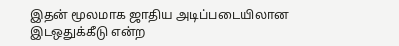இதன் மூலமாக ஜாதிய அடிப்படையிலான இடஒதுக்கீடு என்ற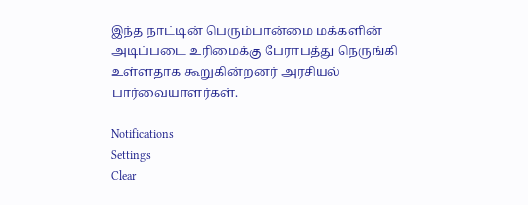இந்த நாட்டின் பெரும்பான்மை மக்களின் அடிப்படை உரிமைக்கு பேராபத்து நெருங்கி உள்ளதாக கூறுகின்றனர் அரசியல் பார்வையாளர்கள்.

Notifications
Settings
Clear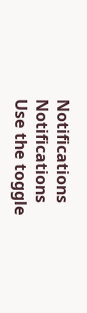Notifications
Notifications
Use the toggle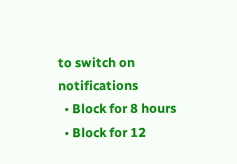to switch on notifications
  • Block for 8 hours
  • Block for 12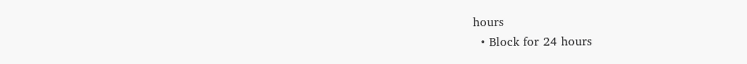hours
  • Block for 24 hours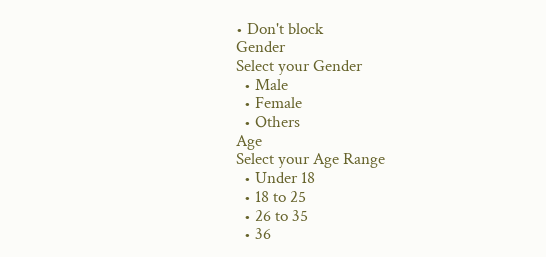• Don't block
Gender
Select your Gender
  • Male
  • Female
  • Others
Age
Select your Age Range
  • Under 18
  • 18 to 25
  • 26 to 35
  • 36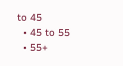to 45
  • 45 to 55
  • 55+